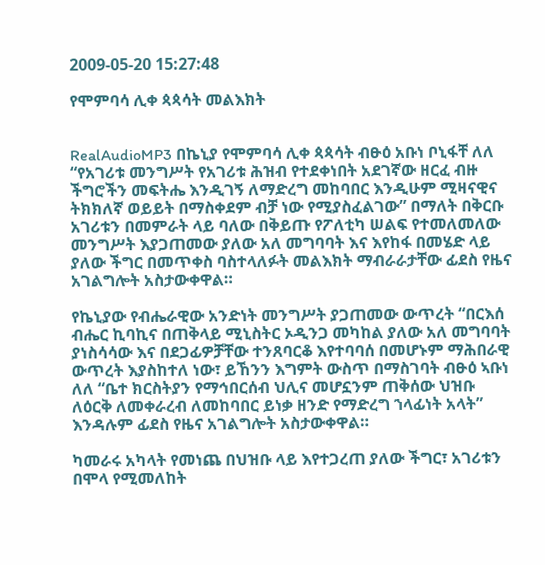2009-05-20 15:27:48

የሞምባሳ ሊቀ ጳጳሳት መልእክት


RealAudioMP3 በኬኒያ የሞምባሳ ሊቀ ጳጳሳት ብፁዕ አቡነ ቦኒፋቸ ለለ “የአገሪቱ መንግሥት የአገሪቱ ሕዝብ የተደቀነበት አደገኛው ዘርፈ ብዙ ችግሮችን መፍትሔ እንዲገኝ ለማድረግ መከባበር እንዲሁም ሚዛናዊና ትክክለኛ ወይይት በማስቀደም ብቻ ነው የሚያስፈልገው” በማለት በቅርቡ አገሪቱን በመምራት ላይ ባለው በቅይጡ የፖለቲካ ሠልፍ የተመለመለው መንግሥት እያጋጠመው ያለው አለ መግባባት እና እየከፋ በመሄድ ላይ ያለው ችግር በመጥቀስ ባስተላለፉት መልእክት ማብራራታቸው ፊደስ የዜና አገልግሎት አስታውቀዋል።

የኬኒያው የብሔራዊው አንድነት መንግሥት ያጋጠመው ውጥረት “በርእሰ ብሔር ኪባኪና በጠቅላይ ሚኒስትር ኦዲንጋ መካከል ያለው አለ መግባባት ያነስሳሳው እና በደጋፊዎቻቸው ተንጸባርቆ እየተባባሰ በመሆኑም ማሕበራዊ ውጥረት እያስከተለ ነው፣ ይኸንን እግምት ውስጥ በማስገባት ብፁዕ ኣቡነ ለለ “ቤተ ክርስትያን የማኅበርሰብ ህሊና መሆኗንም ጠቅሰው ህዝቡ ለዕርቅ ለመቀራረብ ለመከባበር ይነቃ ዘንድ የማድረግ ኀላፊነት አላት” እንዳሉም ፊደስ የዜና አገልግሎት አስታውቀዋል።

ካመራሩ አካላት የመነጨ በህዝቡ ላይ እየተጋረጠ ያለው ችግር፣ አገሪቱን በሞላ የሚመለከት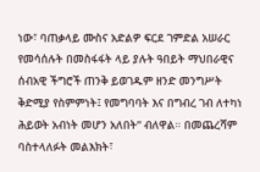ነው፣ ባጠቃላይ ሙስና አድልዎ ፍርደ ገምድል አሠራር የመሳሰሉት በመስፋፋት ላይ ያሉት ዓበይት ማህበራዊና ሰብአዊ ችግሮች ጠንቅ ይወገዱም ዘንድ መንግሥት ቅድሚያ የስምምነት፤ የመግባባት እና በግብረ ገብ ለተካነ ሕይወት አብነት መሆን አለበት” ብለዋል። በመጨረሻም ባስተላለፉት መልእክት፣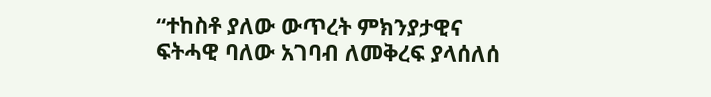“ተከስቶ ያለው ውጥረት ምክንያታዊና ፍትሓዊ ባለው አገባብ ለመቅረፍ ያላሰለሰ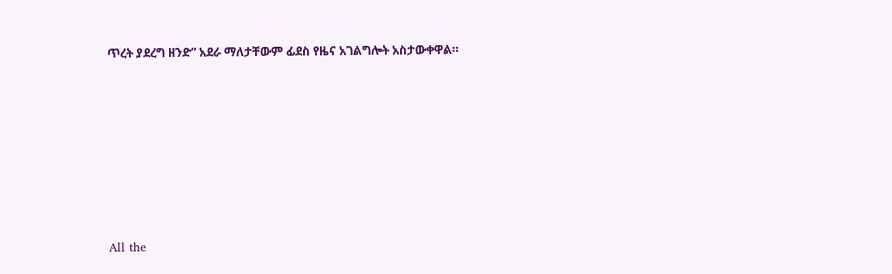ጥረት ያደረግ ዘንድ” አደራ ማለታቸውም ፊደስ የዜና አገልግሎት አስታውቀዋል።








All the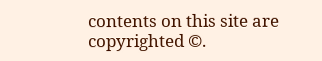contents on this site are copyrighted ©.